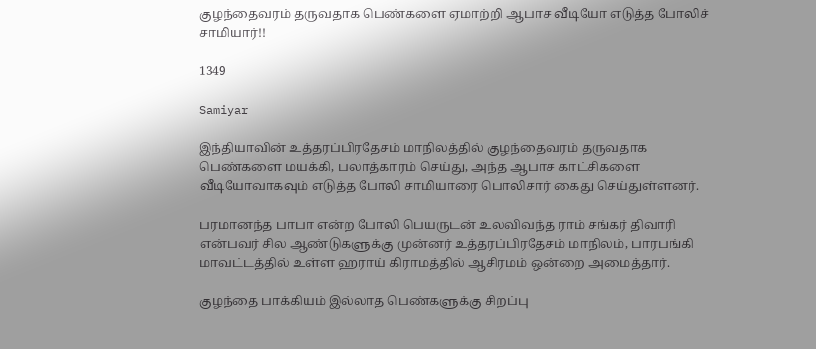குழந்தைவரம் தருவதாக பெண்களை ஏமாற்றி ஆபாச வீடியோ எடுத்த போலிச் சாமியார்!!

1349

Samiyar

இந்தியாவின் உத்தரப்பிரதேசம் மாநிலத்தில் குழந்தைவரம் தருவதாக பெண்களை மயக்கி, பலாத்காரம் செய்து, அந்த ஆபாச காட்சிகளை வீடியோவாகவும் எடுத்த போலி சாமியாரை பொலிசார் கைது செய்துள்ளனர்.

பரமானந்த பாபா என்ற போலி பெயருடன் உலவிவந்த ராம் சங்கர் திவாரி என்பவர் சில ஆண்டுகளுக்கு முன்னர் உத்தரப்பிரதேசம் மாநிலம், பாரபங்கி மாவட்டத்தில் உள்ள ஹராய் கிராமத்தில் ஆசிரமம் ஒன்றை அமைத்தார்.

குழந்தை பாக்கியம் இல்லாத பெண்களுக்கு சிறப்பு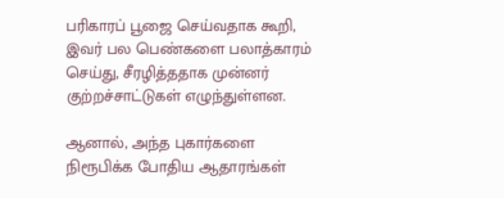பரிகாரப் பூஜை செய்வதாக கூறி, இவர் பல பெண்களை பலாத்காரம் செய்து, சீரழித்ததாக முன்னர் குற்றச்சாட்டுகள் எழுந்துள்ளன.

ஆனால், அந்த புகார்களை நிரூபிக்க போதிய ஆதாரங்கள்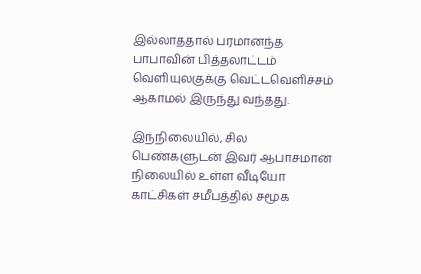இல்லாததால் பரமானந்த பாபாவின் பித்தலாட்டம் வெளியுலகுக்கு வெட்டவெளிச்சம் ஆகாமல் இருந்து வந்தது.

இந்நிலையில், சில பெண்களுடன் இவர் ஆபாசமான நிலையில் உள்ள வீடியோ காட்சிகள் சமீபத்தில் சமூக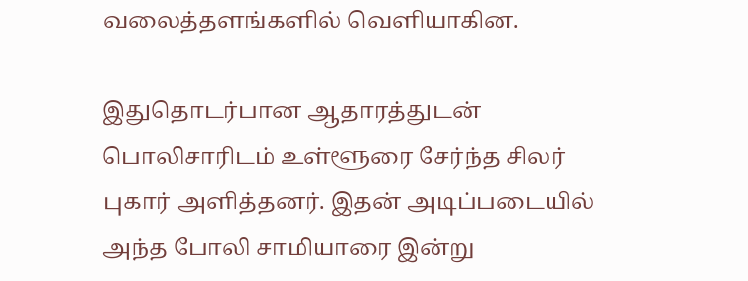வலைத்தளங்களில் வெளியாகின.

இதுதொடர்பான ஆதாரத்துடன் பொலிசாரிடம் உள்ளூரை சேர்ந்த சிலர் புகார் அளித்தனர். இதன் அடிப்படையில் அந்த போலி சாமியாரை இன்று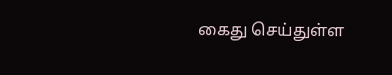கைது செய்துள்ள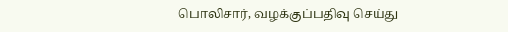பொலிசார், வழக்குப்பதிவு செய்து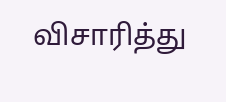விசாரித்து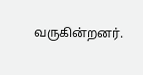வருகின்றனர்.